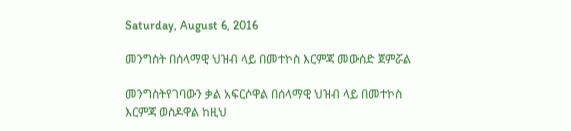Saturday, August 6, 2016

መንግስት በሰላማዊ ህዝብ ላይ በመተኮስ እርምጃ መውሰድ ጀምሯል

መንግስትየገባውን ቃል አፍርሶዋል በሰላማዊ ህዝብ ላይ በመተኮስ እርምጃ ወስዶዋል ከዚህ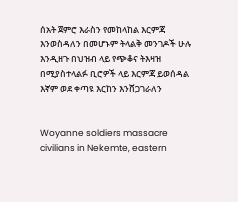ሰአት ጀምሮ እራስን የመከላከል እርምጃ እንወስዳለን በመሆኑም ትላልቅ መንገዶች ሁሉ እንዲዘጉ በህዝብ ላይ የጭቆና ትእዛዝ በሚያስተላልፉ ቢሮዎች ላይ እርምጃ ይወሰዳል እኛም ወደ ቀጣዩ እርከን እንሸጋገራለን


Woyanne soldiers massacre civilians in Nekemte, eastern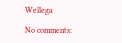Wellega

No comments: